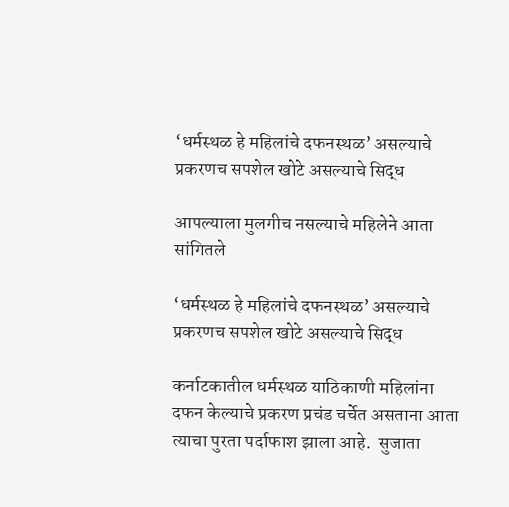‘धर्मस्थळ हे महिलांचे दफनस्थळ’ असल्याचे प्रकरणच सपशेल खोटे असल्याचे सिद्ध

आपल्याला मुलगीच नसल्याचे महिलेने आता सांगितले

‘धर्मस्थळ हे महिलांचे दफनस्थळ’ असल्याचे प्रकरणच सपशेल खोटे असल्याचे सिद्ध

कर्नाटकातील धर्मस्थळ याठिकाणी महिलांना दफन केल्याचे प्रकरण प्रचंड चर्चेत असताना आता त्याचा पुरता पर्दाफाश झाला आहे.  सुजाता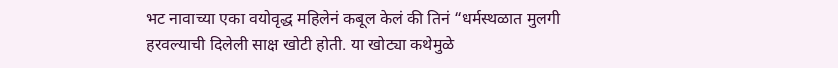भट नावाच्या एका वयोवृद्ध महिलेनं कबूल केलं की तिनं “धर्मस्थळात मुलगी हरवल्याची दिलेली साक्ष खोटी होती. या खोट्या कथेमुळे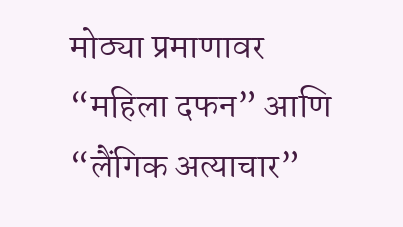मोठ्या प्रमाणावर “महिला दफन” आणि “लैंगिक अत्याचार”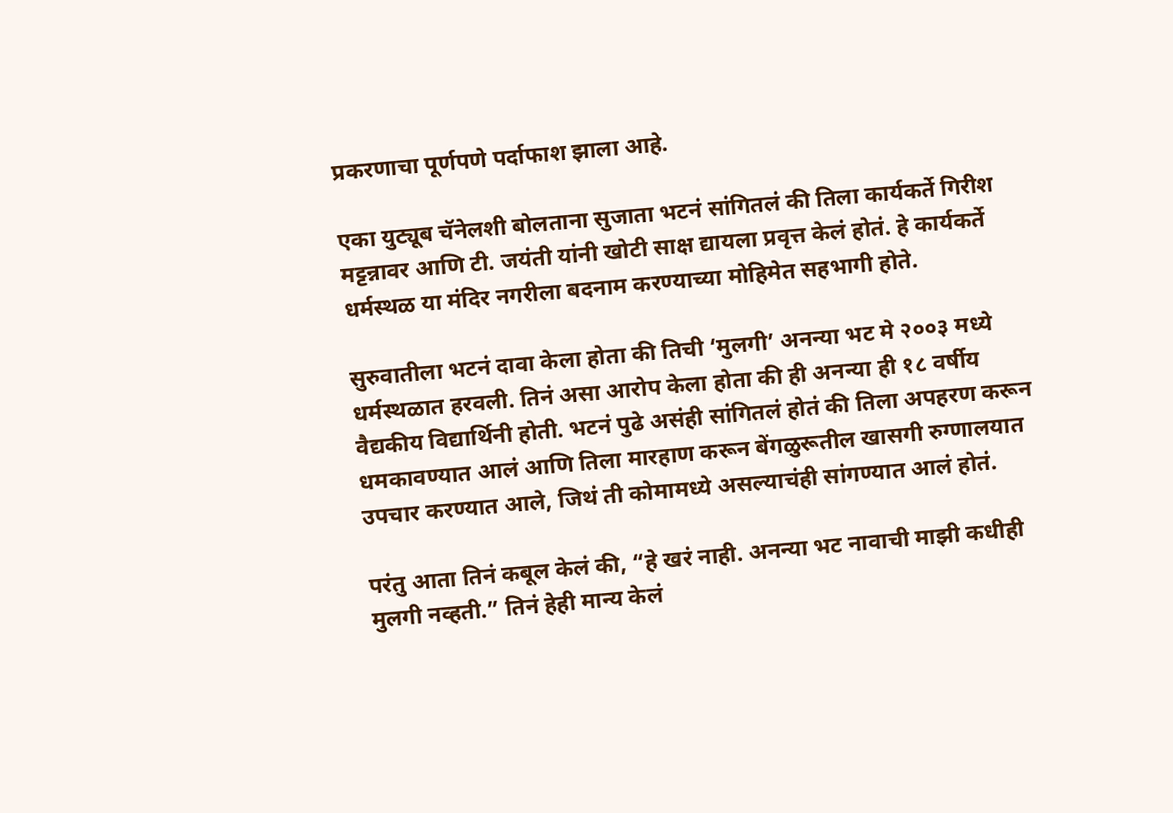प्रकरणाचा पूर्णपणे पर्दाफाश झाला आहे.

एका युट्यूब चॅनेलशी बोलताना सुजाता भटनं सांगितलं की तिला कार्यकर्ते गिरीश मट्टन्नावर आणि टी. जयंती यांनी खोटी साक्ष द्यायला प्रवृत्त केलं होतं. हे कार्यकर्ते धर्मस्थळ या मंदिर नगरीला बदनाम करण्याच्या मोहिमेत सहभागी होते.

सुरुवातीला भटनं दावा केला होता की तिची ‘मुलगी’ अनन्या भट मे २००३ मध्ये धर्मस्थळात हरवली. तिनं असा आरोप केला होता की ही अनन्या ही १८ वर्षीय वैद्यकीय विद्यार्थिनी होती. भटनं पुढे असंही सांगितलं होतं की तिला अपहरण करून धमकावण्यात आलं आणि तिला मारहाण करून बेंगळुरूतील खासगी रुग्णालयात उपचार करण्यात आले, जिथं ती कोमामध्ये असल्याचंही सांगण्यात आलं होतं.

परंतु आता तिनं कबूल केलं की, “हे खरं नाही. अनन्या भट नावाची माझी कधीही मुलगी नव्हती.” तिनं हेही मान्य केलं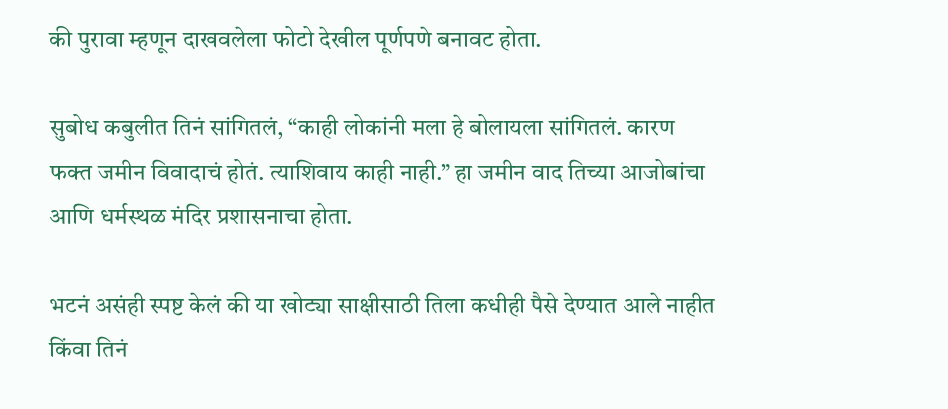की पुरावा म्हणून दाखवलेला फोटो देखील पूर्णपणे बनावट होता.

सुबोध कबुलीत तिनं सांगितलं, “काही लोकांनी मला हे बोलायला सांगितलं. कारण फक्त जमीन विवादाचं होतं. त्याशिवाय काही नाही.” हा जमीन वाद तिच्या आजोबांचा आणि धर्मस्थळ मंदिर प्रशासनाचा होता.

भटनं असंही स्पष्ट केलं की या खोट्या साक्षीसाठी तिला कधीही पैसे देण्यात आले नाहीत किंवा तिनं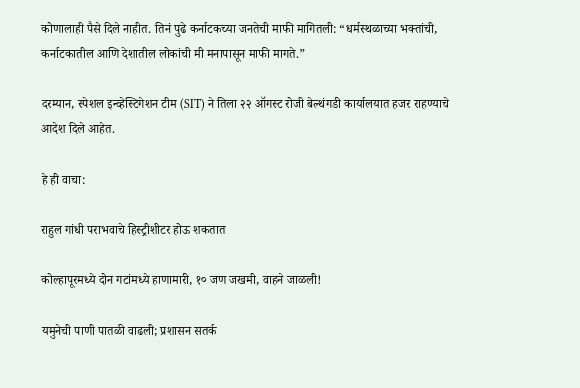कोणालाही पैसे दिले नाहीत. तिनं पुढे कर्नाटकच्या जनतेची माफी मागितली: “धर्मस्थळाच्या भक्तांची, कर्नाटकातील आणि देशातील लोकांची मी मनापासून माफी मागते.”

दरम्यान, स्पेशल इन्व्हेस्टिगेशन टीम (SIT) ने तिला २२ ऑगस्ट रोजी बेल्थंगडी कार्यालयात हजर राहण्याचे आदेश दिले आहेत.

हे ही वाचा:

राहुल गांधी पराभवाचे हिस्ट्रीशीटर होऊ शकतात

कोल्हापूरमध्ये दोन गटांमध्ये हाणामारी, १० जण जखमी, वाहने जाळली!

यमुनेची पाणी पातळी वाढली; प्रशासन सतर्क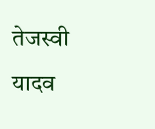तेजस्वी यादव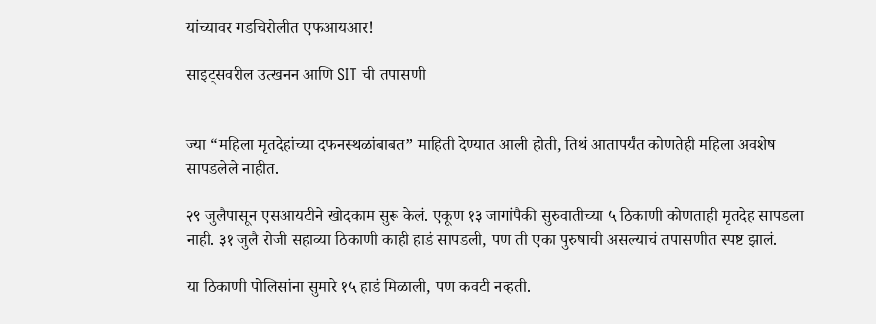यांच्यावर गडचिरोलीत एफआयआर!

साइट्सवरील उत्खनन आणि SIT ची तपासणी


ज्या “महिला मृतदेहांच्या दफनस्थळांबाबत” माहिती देण्यात आली होती, तिथं आतापर्यंत कोणतेही महिला अवशेष सापडलेले नाहीत.

२९ जुलैपासून एसआयटीने खोदकाम सुरू केलं. एकूण १३ जागांपैकी सुरुवातीच्या ५ ठिकाणी कोणताही मृतदेह सापडला नाही. ३१ जुलै रोजी सहाव्या ठिकाणी काही हाडं सापडली, पण ती एका पुरुषाची असल्याचं तपासणीत स्पष्ट झालं.

या ठिकाणी पोलिसांना सुमारे १५ हाडं मिळाली, पण कवटी नव्हती.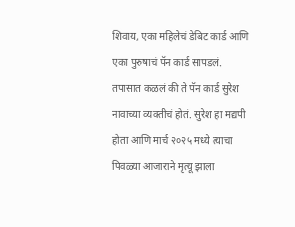शिवाय, एका महिलेचं डेबिट कार्ड आणि एका पुरुषाचं पॅन कार्ड सापडलं. तपासात कळलं की ते पॅन कार्ड सुरेश नावाच्या व्यक्तीचं होतं. सुरेश हा मद्यपी होता आणि मार्च २०२५ मध्ये त्याचा पिवळ्या आजाराने मृत्यू झाला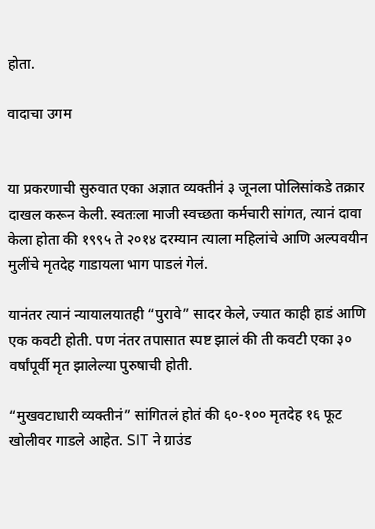होता.

वादाचा उगम


या प्रकरणाची सुरुवात एका अज्ञात व्यक्तीनं ३ जूनला पोलिसांकडे तक्रार दाखल करून केली. स्वतःला माजी स्वच्छता कर्मचारी सांगत, त्यानं दावा केला होता की १९९५ ते २०१४ दरम्यान त्याला महिलांचे आणि अल्पवयीन मुलींचे मृतदेह गाडायला भाग पाडलं गेलं.

यानंतर त्यानं न्यायालयातही “पुरावे” सादर केले, ज्यात काही हाडं आणि एक कवटी होती. पण नंतर तपासात स्पष्ट झालं की ती कवटी एका ३० वर्षांपूर्वी मृत झालेल्या पुरुषाची होती.

“मुखवटाधारी व्यक्तीनं” सांगितलं होतं की ६०-१०० मृतदेह १६ फूट खोलीवर गाडले आहेत. SIT ने ग्राउंड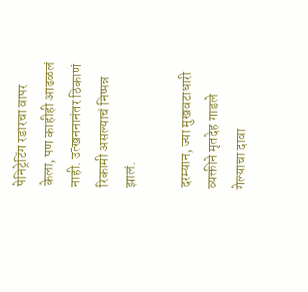पेनिट्रेटिंग रडारचा वापर केला, पण काहीही आढळलं नाही. उत्खननानंतर ठिकाणं रिकामी असल्याचं निष्पन्न झालं.

दरम्यान, ज्या मुखवटाधारी व्यक्तीने मृतदेह गाडले गेल्याचा दावा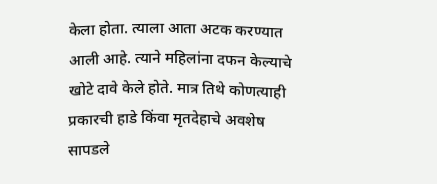केला होता. त्याला आता अटक करण्यात आली आहे. त्याने महिलांना दफन केल्याचे खोटे दावे केले होते. मात्र तिथे कोणत्याही प्रकारची हाडे किंवा मृतदेहाचे अवशेष सापडले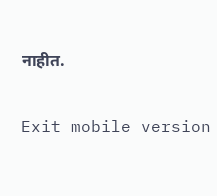नाहीत.

Exit mobile version